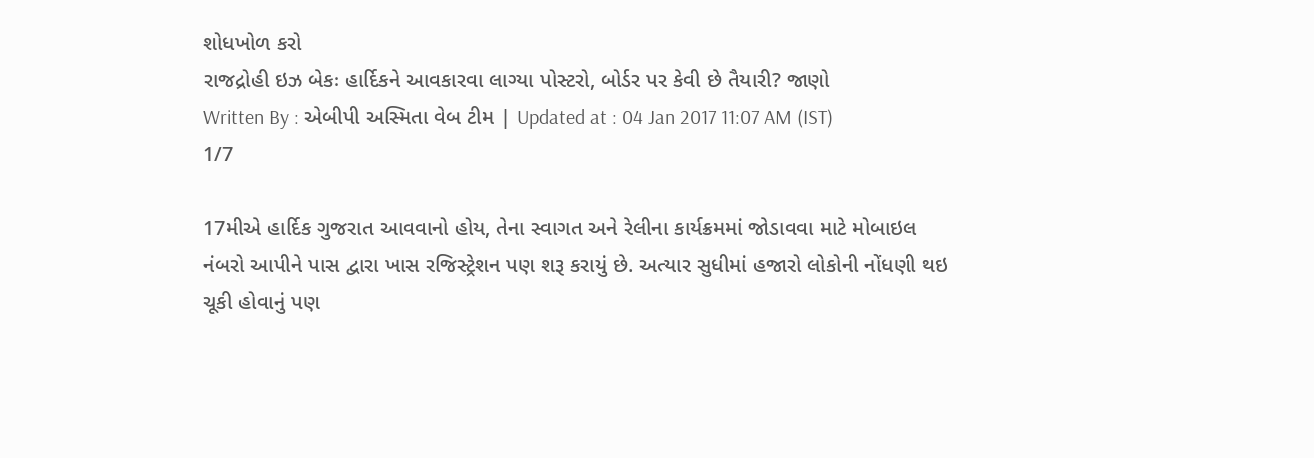શોધખોળ કરો
રાજદ્રોહી ઇઝ બેકઃ હાર્દિકને આવકારવા લાગ્યા પોસ્ટરો, બોર્ડર પર કેવી છે તૈયારી? જાણો
Written By : એબીપી અસ્મિતા વેબ ટીમ | Updated at : 04 Jan 2017 11:07 AM (IST)
1/7

17મીએ હાર્દિક ગુજરાત આવવાનો હોય, તેના સ્વાગત અને રેલીના કાર્યક્રમમાં જોડાવવા માટે મોબાઇલ નંબરો આપીને પાસ દ્વારા ખાસ રજિસ્ટ્રેશન પણ શરૂ કરાયું છે. અત્યાર સુધીમાં હજારો લોકોની નોંધણી થઇ ચૂકી હોવાનું પણ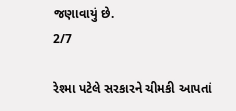જણાવાયું છે.
2/7

રેશ્મા પટેલે સરકારને ચીમકી આપતાં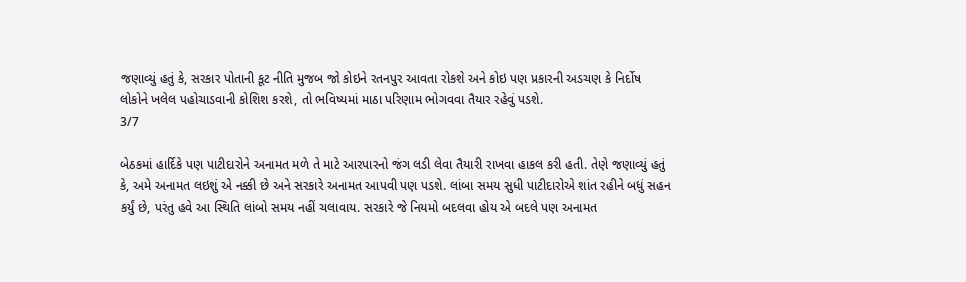જણાવ્યું હતું કે, સરકાર પોતાની કૂટ નીતિ મુજબ જો કોઇને રતનપુર આવતા રોકશે અને કોઇ પણ પ્રકારની અડચણ કે નિર્દોષ લોકોને ખલેલ પહોચાડવાની કોશિશ કરશે, તો ભવિષ્યમાં માઠા પરિણામ ભોગવવા તૈયાર રહેવું પડશે.
3/7

બેઠકમાં હાર્દિકે પણ પાટીદારોને અનામત મળે તે માટે આરપારનો જંગ લડી લેવા તૈયારી રાખવા હાકલ કરી હતી. તેણે જણાવ્યું હતું કે, અમે અનામત લઇશું એ નક્કી છે અને સરકારે અનામત આપવી પણ પડશે. લાંબા સમય સુધી પાટીદારોએ શાંત રહીને બધું સહન કર્યું છે, પરંતુ હવે આ સ્થિતિ લાંબો સમય નહીં ચલાવાય. સરકારે જે નિયમો બદલવા હોય એ બદલે પણ અનામત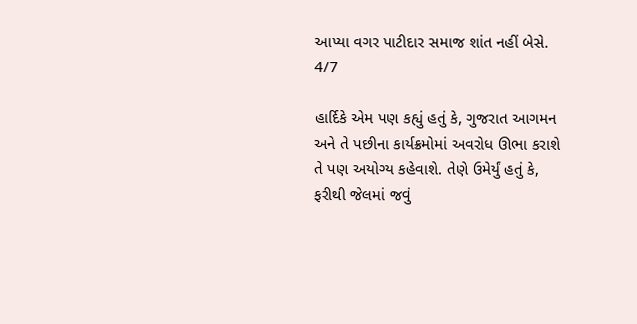આપ્યા વગર પાટીદાર સમાજ શાંત નહીં બેસે.
4/7

હાર્દિકે એમ પણ કહ્યું હતું કે, ગુજરાત આગમન અને તે પછીના કાર્યક્રમોમાં અવરોધ ઊભા કરાશે તે પણ અયોગ્ય કહેવાશે. તેણે ઉમેર્યું હતું કે, ફરીથી જેલમાં જવું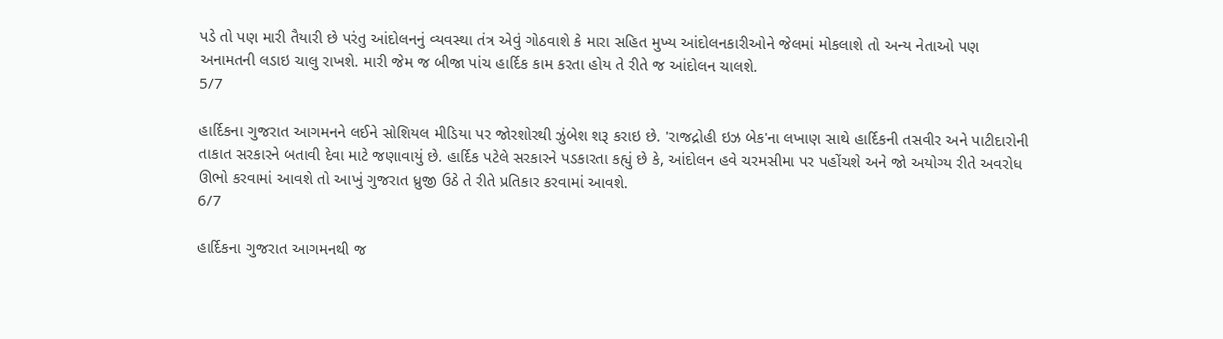પડે તો પણ મારી તૈયારી છે પરંતુ આંદોલનનું વ્યવસ્થા તંત્ર એવું ગોઠવાશે કે મારા સહિત મુખ્ય આંદોલનકારીઓને જેલમાં મોકલાશે તો અન્ય નેતાઓ પણ અનામતની લડાઇ ચાલુ રાખશે. મારી જેમ જ બીજા પાંચ હાર્દિક કામ કરતા હોય તે રીતે જ આંદોલન ચાલશે.
5/7

હાર્દિકના ગુજરાત આગમનને લઈને સોશિયલ મીડિયા પર જોરશોરથી ઝુંબેશ શરૂ કરાઇ છે. 'રાજદ્રોહી ઇઝ બેક'ના લખાણ સાથે હાર્દિકની તસવીર અને પાટીદારોની તાકાત સરકારને બતાવી દેવા માટે જણાવાયું છે. હાર્દિક પટેલે સરકારને પડકારતા કહ્યું છે કે, આંદોલન હવે ચરમસીમા પર પહોંચશે અને જો અયોગ્ય રીતે અવરોધ ઊભો કરવામાં આવશે તો આખું ગુજરાત ધ્રુજી ઉઠે તે રીતે પ્રતિકાર કરવામાં આવશે.
6/7

હાર્દિકના ગુજરાત આગમનથી જ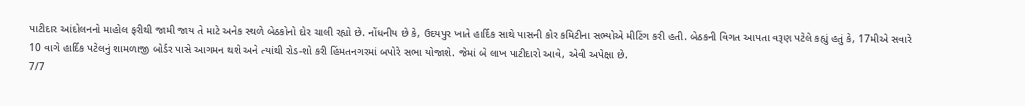પાટીદાર આંદોલનનો માહોલ ફરીથી જામી જાય તે માટે અનેક સ્થળે બેઠકોનો દોર ચાલી રહ્યો છે. નોંધનીય છે કે, ઉદયપુર ખાતે હાર્દિક સાથે પાસની કોર કમિટીના સભ્યોએ મીટિંગ કરી હતી. બેઠકની વિગત આપતા વરૂણ પટેલે કહ્યું હતું કે, 17મીએ સવારે 10 વાગે હાર્દિક પટેલનું શામળાજી બોર્ડર પાસે આગમન થશે અને ત્યાંથી રોડ-શો કરી હિંમતનગરમાં બપોરે સભા યોજાશે. જેમાં બે લાખ પાટીદારો આવે, એવી અપેક્ષા છે.
7/7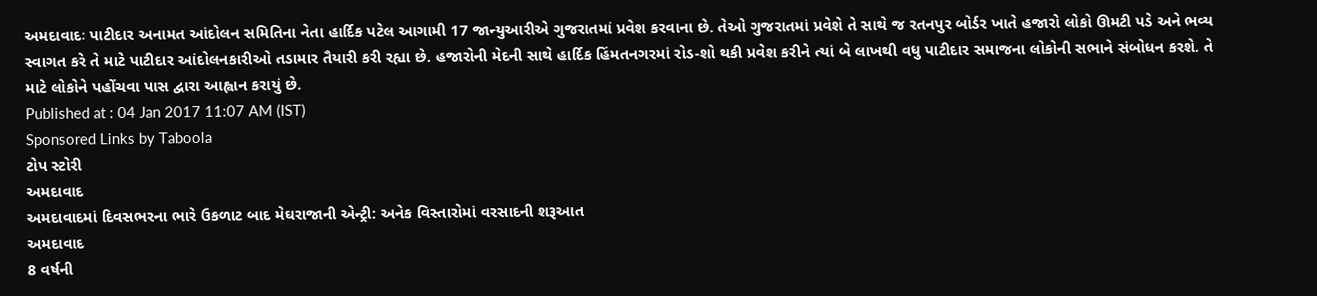અમદાવાદઃ પાટીદાર અનામત આંદોલન સમિતિના નેતા હાર્દિક પટેલ આગામી 17 જાન્યુઆરીએ ગુજરાતમાં પ્રવેશ કરવાના છે. તેઓ ગુજરાતમાં પ્રવેશે તે સાથે જ રતનપુર બોર્ડર ખાતે હજારો લોકો ઊમટી પડે અને ભવ્ય સ્વાગત કરે તે માટે પાટીદાર આંદોલનકારીઓ તડામાર તૈયારી કરી રહ્યા છે. હજારોની મેદની સાથે હાર્દિક હિંમતનગરમાં રોડ-શો થકી પ્રવેશ કરીને ત્યાં બે લાખથી વધુ પાટીદાર સમાજના લોકોની સભાને સંબોધન કરશે. તે માટે લોકોને પહોંચવા પાસ દ્વારા આહ્વાન કરાયું છે.
Published at : 04 Jan 2017 11:07 AM (IST)
Sponsored Links by Taboola
ટોપ સ્ટોરી
અમદાવાદ
અમદાવાદમાં દિવસભરના ભારે ઉકળાટ બાદ મેઘરાજાની એન્ટ્રી: અનેક વિસ્તારોમાં વરસાદની શરૂઆત
અમદાવાદ
8 વર્ષની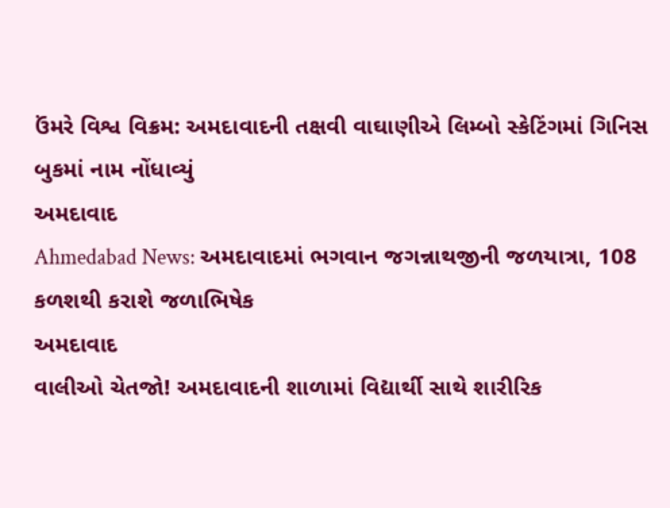ઉંમરે વિશ્વ વિક્રમ: અમદાવાદની તક્ષવી વાઘાણીએ લિમ્બો સ્કેટિંગમાં ગિનિસ બુકમાં નામ નોંધાવ્યું
અમદાવાદ
Ahmedabad News: અમદાવાદમાં ભગવાન જગન્નાથજીની જળયાત્રા, 108 કળશથી કરાશે જળાભિષેક
અમદાવાદ
વાલીઓ ચેતજો! અમદાવાદની શાળામાં વિદ્યાર્થી સાથે શારીરિક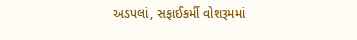અડપલાં, સફાઈકર્મી વોશરૂમમાં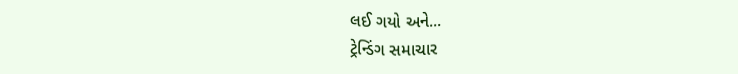લઈ ગયો અને...
ટ્રેન્ડિંગ સમાચાર